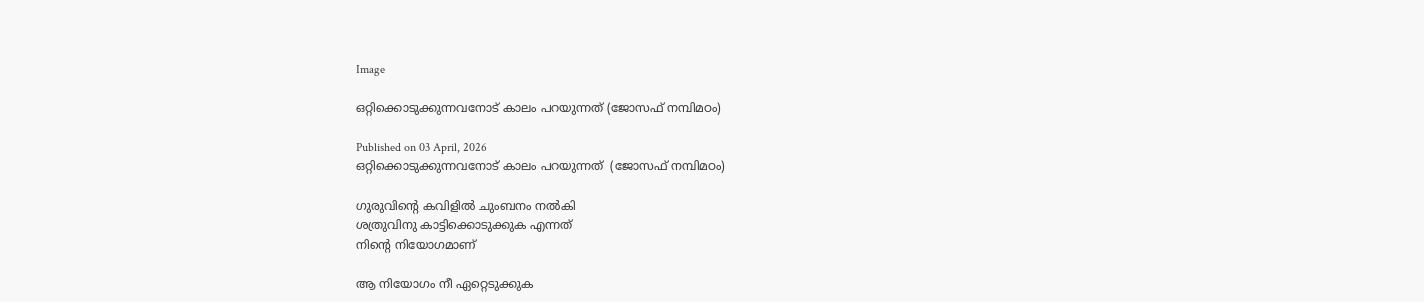Image

ഒറ്റിക്കൊടുക്കുന്നവനോട് കാലം പറയുന്നത്‌ (ജോസഫ് നമ്പിമഠം)

Published on 03 April, 2026
ഒറ്റിക്കൊടുക്കുന്നവനോട് കാലം പറയുന്നത്‌  (ജോസഫ് നമ്പിമഠം)

ഗുരുവിന്റെ കവിളിൽ ചുംബനം നൽകി
ശത്രുവിനു കാട്ടിക്കൊടുക്കുക എന്നത്
നിന്റെ നിയോഗമാണ്

ആ നിയോഗം നീ ഏറ്റെടുക്കുക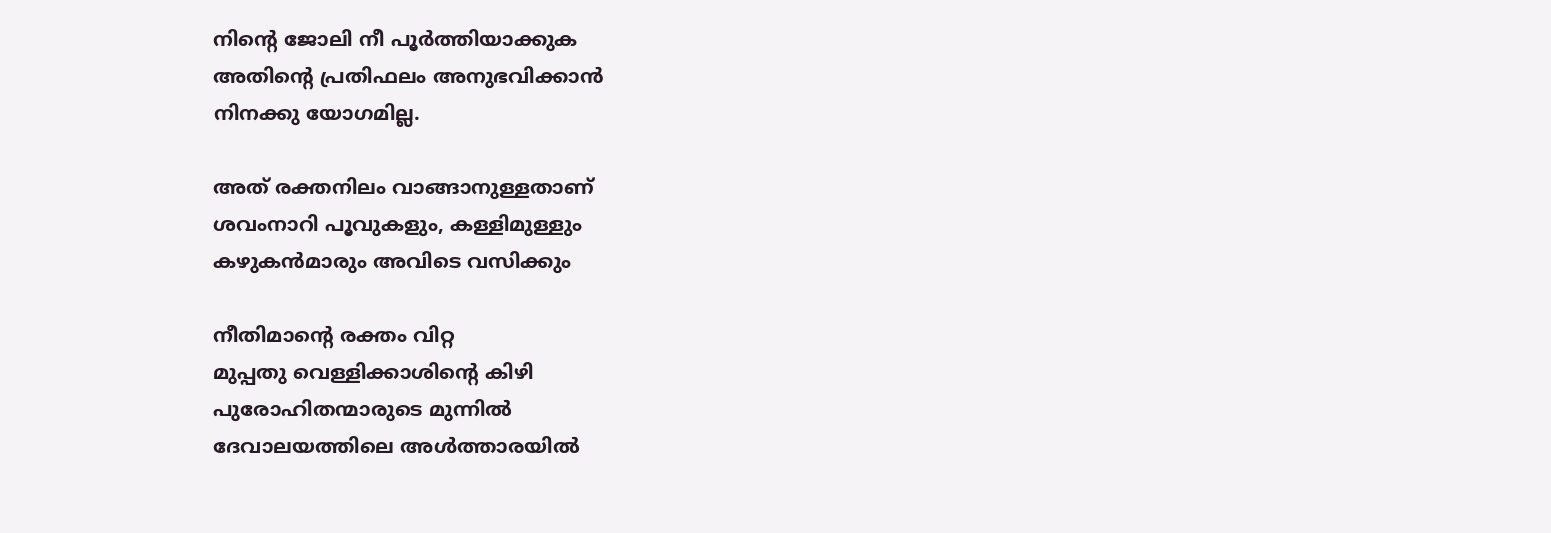നിന്റെ ജോലി നീ പൂർത്തിയാക്കുക
അതിന്റെ പ്രതിഫലം അനുഭവിക്കാൻ
നിനക്കു യോഗമില്ല.

അത് രക്തനിലം വാങ്ങാനുള്ളതാണ്
ശവംനാറി പൂവുകളും, കള്ളിമുള്ളും
കഴുകൻമാരും അവിടെ വസിക്കും

നീതിമാന്റെ രക്തം വിറ്റ
മുപ്പതു വെള്ളിക്കാശിന്റെ കിഴി
പുരോഹിതന്മാരുടെ മുന്നിൽ
ദേവാലയത്തിലെ അൾത്താരയിൽ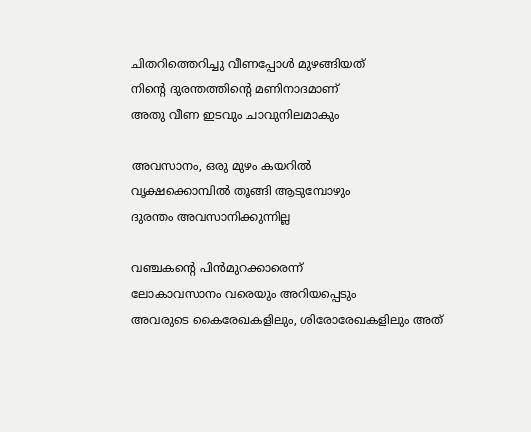ചിതറിത്തെറിച്ചു വീണപ്പോൾ മുഴങ്ങിയത്
നിന്റെ ദുരന്തത്തിന്റെ മണിനാദമാണ്
അതു വീണ ഇടവും ചാവുനിലമാകും

അവസാനം, ഒരു മുഴം കയറിൽ
വൃക്ഷക്കൊമ്പിൽ തൂങ്ങി ആടുമ്പോഴും
ദുരന്തം അവസാനിക്കുന്നില്ല

വഞ്ചകന്റെ പിൻമുറക്കാരെന്ന്
ലോകാവസാനം വരെയും അറിയപ്പെടും
അവരുടെ കൈരേഖകളിലും, ശിരോരേഖകളിലും അത്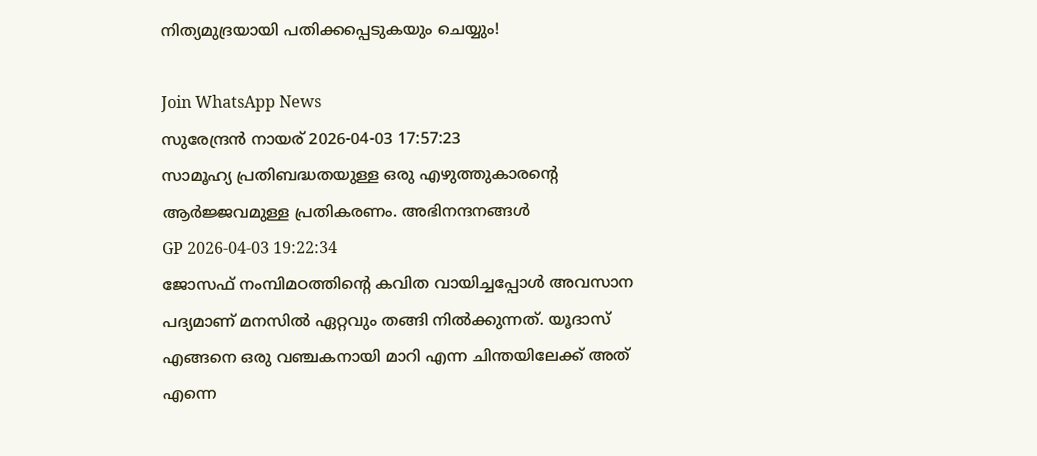നിത്യമുദ്രയായി പതിക്കപ്പെടുകയും ചെയ്യും!

Join WhatsApp News
സുരേന്ദ്രൻ നായര് 2026-04-03 17:57:23
സാമൂഹ്യ പ്രതിബദ്ധതയുള്ള ഒരു എഴുത്തുകാരന്റെ ആർജ്ജവമുള്ള പ്രതികരണം. അഭിനന്ദനങ്ങൾ
GP 2026-04-03 19:22:34
ജോസഫ് നംമ്പിമഠത്തിന്റെ കവിത വായിച്ചപ്പോൾ അവസാന പദ്യമാണ് മനസിൽ ഏറ്റവും തങ്ങി നിൽക്കുന്നത്. യൂദാസ് എങ്ങനെ ഒരു വഞ്ചകനായി മാറി എന്ന ചിന്തയിലേക്ക് അത് എന്നെ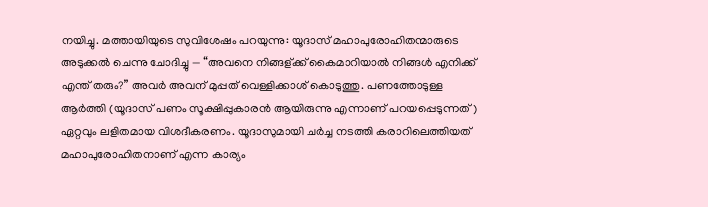നയിച്ചു. മത്തായിയുടെ സുവിശേഷം പറയുന്നു: യൂദാസ് മഹാപുരോഹിതന്മാരുടെ അടുക്കൽ ചെന്നു ചോദിച്ചു — “അവനെ നിങ്ങള്ക്ക് കൈമാറിയാൽ നിങ്ങൾ എനിക്ക് എന്ത് തരും?” അവർ അവന് മുപ്പത് വെള്ളിക്കാശ് കൊടുത്തു. പണത്തോടുള്ള ആർത്തി (യൂദാസ് പണം സൂക്ഷിപ്പുകാരൻ ആയിരുന്നു എന്നാണ് പറയപ്പെടുന്നത്) ഏറ്റവും ലളിതമായ വിശദീകരണം. യൂദാസുമായി ചർച്ച നടത്തി കരാറിലെത്തിയത് മഹാപുരോഹിതനാണ് എന്ന കാര്യം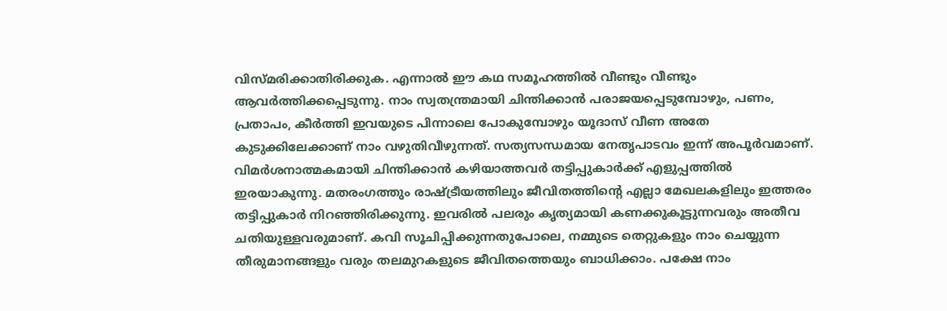വിസ്മരിക്കാതിരിക്കുക. എന്നാൽ ഈ കഥ സമൂഹത്തിൽ വീണ്ടും വീണ്ടും ആവർത്തിക്കപ്പെടുന്നു. നാം സ്വതന്ത്രമായി ചിന്തിക്കാൻ പരാജയപ്പെടുമ്പോഴും, പണം, പ്രതാപം, കീർത്തി ഇവയുടെ പിന്നാലെ പോകുമ്പോഴും യൂദാസ് വീണ അതേ കുടുക്കിലേക്കാണ് നാം വഴുതിവീഴുന്നത്. സത്യസന്ധമായ നേതൃപാടവം ഇന്ന് അപൂർവമാണ്. വിമർശനാത്മകമായി ചിന്തിക്കാൻ കഴിയാത്തവർ തട്ടിപ്പുകാർക്ക് എളുപ്പത്തിൽ ഇരയാകുന്നു. മതരംഗത്തും രാഷ്ട്രീയത്തിലും ജീവിതത്തിന്റെ എല്ലാ മേഖലകളിലും ഇത്തരം തട്ടിപ്പുകാർ നിറഞ്ഞിരിക്കുന്നു. ഇവരിൽ പലരും കൃത്യമായി കണക്കുകൂട്ടുന്നവരും അതീവ ചതിയുള്ളവരുമാണ്. കവി സൂചിപ്പിക്കുന്നതുപോലെ, നമ്മുടെ തെറ്റുകളും നാം ചെയ്യുന്ന തീരുമാനങ്ങളും വരും തലമുറകളുടെ ജീവിതത്തെയും ബാധിക്കാം. പക്ഷേ നാം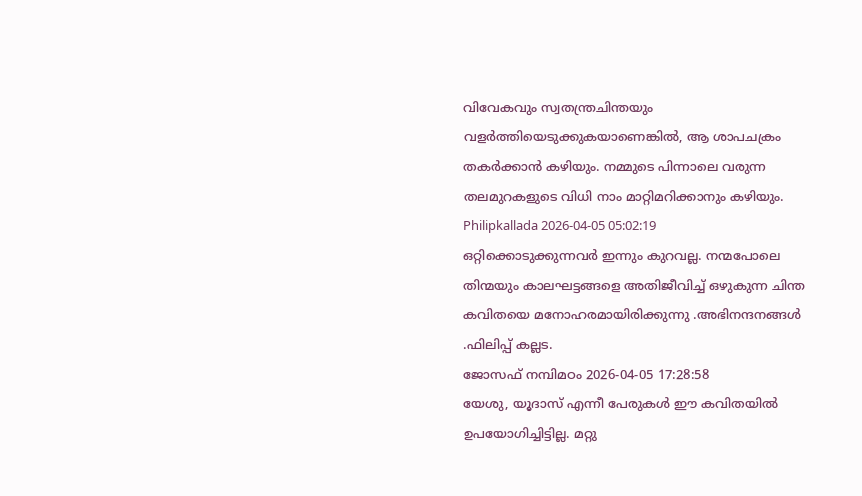വിവേകവും സ്വതന്ത്രചിന്തയും വളർത്തിയെടുക്കുകയാണെങ്കിൽ, ആ ശാപചക്രം തകർക്കാൻ കഴിയും. നമ്മുടെ പിന്നാലെ വരുന്ന തലമുറകളുടെ വിധി നാം മാറ്റിമറിക്കാനും കഴിയും.
Philipkallada 2026-04-05 05:02:19
ഒറ്റിക്കൊടുക്കുന്നവര്‍ ഇന്നും കുറവല്ല. നന്മപോലെ തിന്മയും കാലഘട്ടങ്ങളെ അതിജീവിച്ച് ഒഴുകുന്ന ചിന്ത കവിതയെ മനോഹരമായിരിക്കുന്നു .അഭിനന്ദനങ്ങള്‍ .ഫിലിപ്പ് കല്ലട.
ജോസഫ് നമ്പിമഠം 2026-04-05 17:28:58
യേശു, യൂദാസ് എന്നീ പേരുകൾ ഈ കവിതയിൽ ഉപയോഗിച്ചിട്ടില്ല. മറ്റു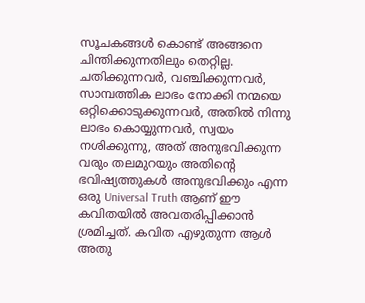സൂചകങ്ങൾ കൊണ്ട് അങ്ങനെ ചിന്തിക്കുന്നതിലും തെറ്റില്ല. ചതിക്കുന്നവർ, വഞ്ചിക്കുന്നവർ, സാമ്പത്തിക ലാഭം നോക്കി നന്മയെ ഒറ്റിക്കൊടുക്കുന്നവർ, അതിൽ നിന്നു ലാഭം കൊയ്യുന്നവർ, സ്വയം നശിക്കുന്നു, അത് അനുഭവിക്കുന്ന വരും തലമുറയും അതിന്റെ ഭവിഷ്യത്തുകൾ അനുഭവിക്കും എന്ന ഒരു Universal Truth ആണ്‌ ഈ കവിതയിൽ അവതരിപ്പിക്കാൻ ശ്രമിച്ചത്. കവിത എഴുതുന്ന ആൾ അതു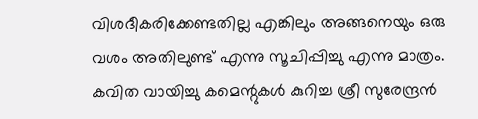വിശദീകരിക്കേണ്ടതില്ല എങ്കിലും അങ്ങനെയും ഒരു വശം അതിലുണ്ട് എന്നു സൂചിപ്പിച്ചു എന്നു മാത്രം. കവിത വായിച്ചു കമെന്റുകൾ കുറിച്ച ശ്രീ സുരേന്ദ്രൻ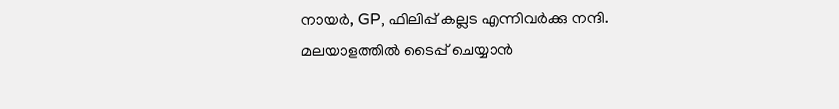നായർ, GP, ഫിലിപ്പ് കല്ലട എന്നിവർക്കു നന്ദി.
മലയാളത്തില്‍ ടൈപ്പ് ചെയ്യാന്‍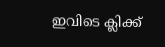ഇവിടെ ക്ലിക്ക്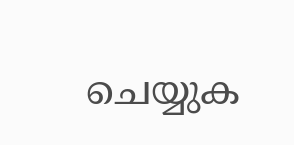ചെയ്യുക